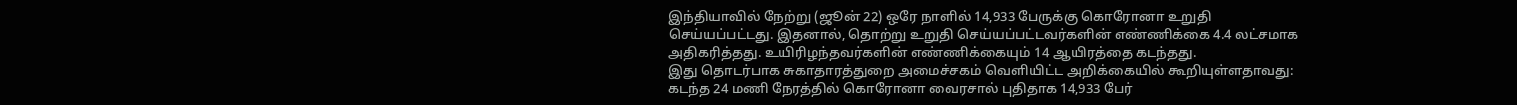இந்தியாவில் நேற்று (ஜூன் 22) ஒரே நாளில் 14,933 பேருக்கு கொரோனா உறுதி செய்யப்பட்டது. இதனால், தொற்று உறுதி செய்யப்பட்டவர்களின் எண்ணிக்கை 4.4 லட்சமாக அதிகரித்தது. உயிரிழந்தவர்களின் எண்ணிக்கையும் 14 ஆயிரத்தை கடந்தது.
இது தொடர்பாக சுகாதாரத்துறை அமைச்சகம் வெளியிட்ட அறிக்கையில் கூறியுள்ளதாவது: கடந்த 24 மணி நேரத்தில் கொரோனா வைரசால் புதிதாக 14,933 பேர்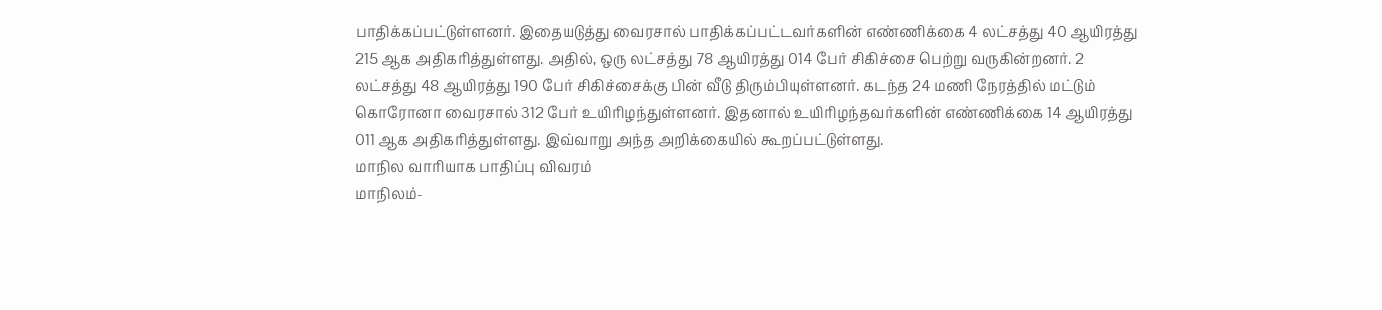பாதிக்கப்பட்டுள்ளனர். இதையடுத்து வைரசால் பாதிக்கப்பட்டவர்களின் எண்ணிக்கை 4 லட்சத்து 40 ஆயிரத்து 215 ஆக அதிகரித்துள்ளது. அதில், ஒரு லட்சத்து 78 ஆயிரத்து 014 பேர் சிகிச்சை பெற்று வருகின்றனர். 2 லட்சத்து 48 ஆயிரத்து 190 பேர் சிகிச்சைக்கு பின் வீடு திரும்பியுள்ளனர். கடந்த 24 மணி நேரத்தில் மட்டும் கொரோனா வைரசால் 312 பேர் உயிரிழந்துள்ளனர். இதனால் உயிரிழந்தவர்களின் எண்ணிக்கை 14 ஆயிரத்து 011 ஆக அதிகரித்துள்ளது. இவ்வாறு அந்த அறிக்கையில் கூறப்பட்டுள்ளது.
மாநில வாரியாக பாதிப்பு விவரம்
மாநிலம்-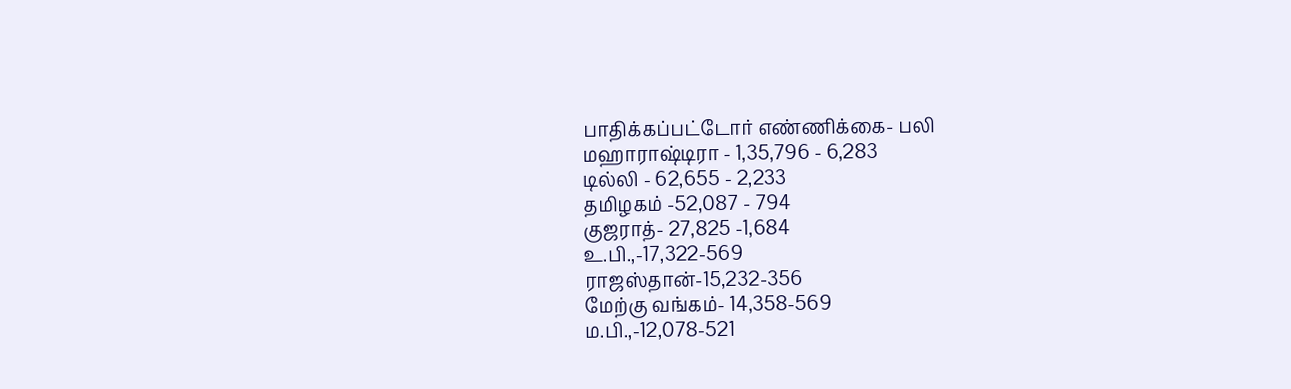பாதிக்கப்பட்டோர் எண்ணிக்கை- பலி
மஹாராஷ்டிரா - 1,35,796 - 6,283
டில்லி - 62,655 - 2,233
தமிழகம் -52,087 - 794
குஜராத்- 27,825 -1,684
உ.பி.,-17,322-569
ராஜஸ்தான்-15,232-356
மேற்கு வங்கம்- 14,358-569
ம.பி.,-12,078-521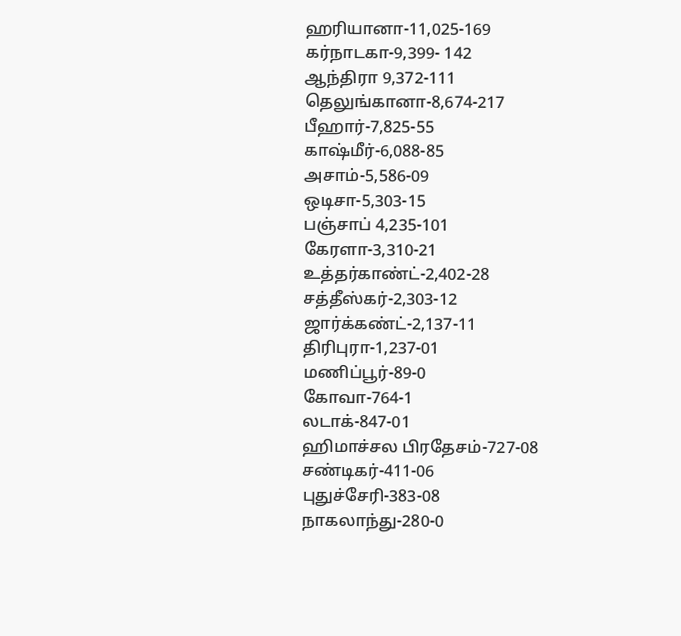ஹரியானா-11,025-169
கர்நாடகா-9,399- 142
ஆந்திரா 9,372-111
தெலுங்கானா-8,674-217
பீஹார்-7,825-55
காஷ்மீர்-6,088-85
அசாம்-5,586-09
ஒடிசா-5,303-15
பஞ்சாப் 4,235-101
கேரளா-3,310-21
உத்தர்காண்ட்-2,402-28
சத்தீஸ்கர்-2,303-12
ஜார்க்கண்ட்-2,137-11
திரிபுரா-1,237-01
மணிப்பூர்-89-0
கோவா-764-1
லடாக்-847-01
ஹிமாச்சல பிரதேசம்-727-08
சண்டிகர்-411-06
புதுச்சேரி-383-08
நாகலாந்து-280-0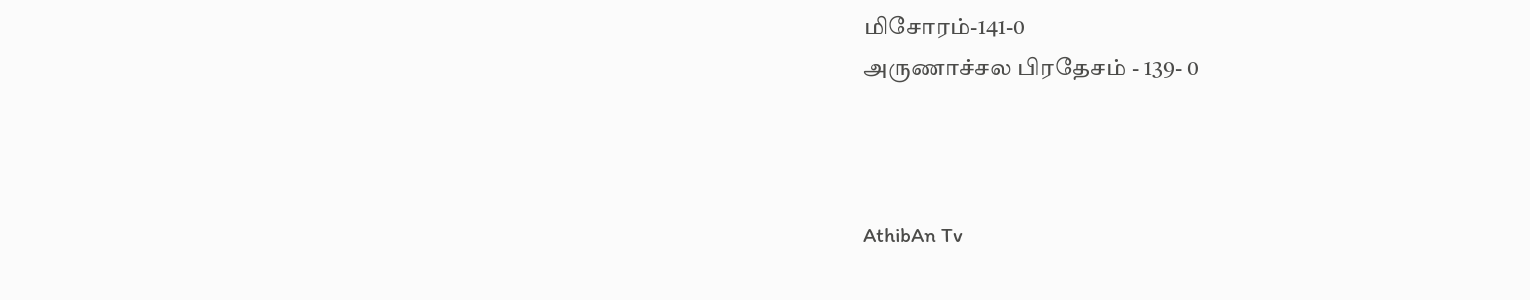மிசோரம்-141-0
அருணாச்சல பிரதேசம் - 139- 0



AthibAn Tv